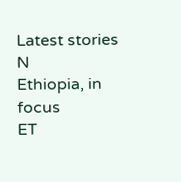Latest stories
N
Ethiopia, in focus
ET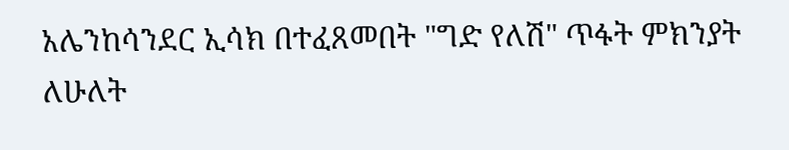አሌንከሳንደር ኢሳክ በተፈጸመበት "ግድ የለሽ" ጥፋት ምክንያት ለሁለት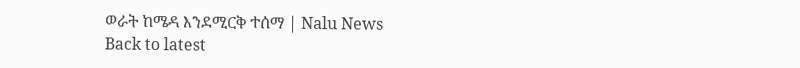ወራት ከሜዳ እንደሚርቅ ተሰማ | Nalu News
Back to latest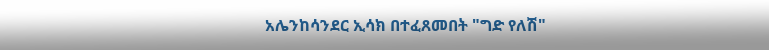አሌንከሳንደር ኢሳክ በተፈጸመበት "ግድ የለሽ"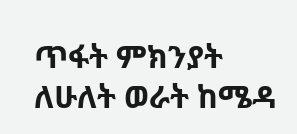ጥፋት ምክንያት ለሁለት ወራት ከሜዳ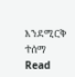እንደሚርቅ ተሰማ
Read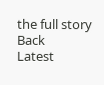the full story
Back
Latest